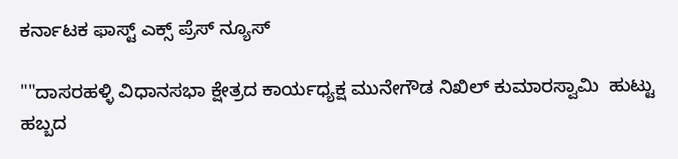ಕರ್ನಾಟಕ ಫಾಸ್ಟ್ ಎಕ್ಸ್ ಪ್ರೆಸ್ ನ್ಯೂಸ್

""ದಾಸರಹಳ್ಳಿ ವಿಧಾನಸಭಾ ಕ್ಷೇತ್ರದ ಕಾರ್ಯಧ್ಯಕ್ಷ ಮುನೇಗೌಡ ನಿಖಿಲ್ ಕುಮಾರಸ್ವಾಮಿ  ಹುಟ್ಟು ಹಬ್ಬದ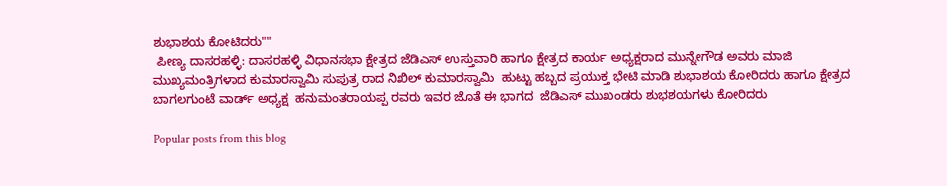ಶುಭಾಶಯ ಕೋಟಿದರು""
 ಪೀಣ್ಯ ದಾಸರಹಳ್ಳಿ: ದಾಸರಹಳ್ಳಿ ವಿಧಾನಸಭಾ ಕ್ಷೇತ್ರದ ಜೆಡಿಎಸ್ ಉಸ್ತುವಾರಿ ಹಾಗೂ ಕ್ಷೇತ್ರದ ಕಾರ್ಯ ಅಧ್ಯಕ್ಷರಾದ ಮುನ್ನೇಗೌಡ ಅವರು ಮಾಜಿ ಮುಖ್ಯಮಂತ್ರಿಗಳಾದ ಕುಮಾರಸ್ವಾಮಿ ಸುಪುತ್ರ ರಾದ ನಿಖಿಲ್ ಕುಮಾರಸ್ವಾಮಿ  ಹುಟ್ಟು ಹಬ್ಬದ ಪ್ರಯುಕ್ತ ಭೇಟಿ ಮಾಡಿ ಶುಭಾಶಯ ಕೋರಿದರು ಹಾಗೂ ಕ್ಷೇತ್ರದ ಬಾಗಲಗುಂಟೆ ವಾರ್ಡ್ ಅಧ್ಯಕ್ಷ  ಹನುಮಂತರಾಯಪ್ಪ ರವರು ಇವರ ಜೊತೆ ಈ ಭಾಗದ  ಜೆಡಿಎಸ್ ಮುಖಂಡರು ಶುಭಶಯಗಳು ಕೋರಿದರು

Popular posts from this blog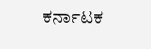ಕರ್ನಾಟಕ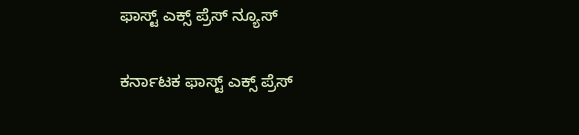ಫಾಸ್ಟ್ ಎಕ್ಸ್ ಪ್ರೆಸ್ ನ್ಯೂಸ್

ಕರ್ನಾಟಕ ಫಾಸ್ಟ್ ಎಕ್ಸ್ ಪ್ರೆಸ್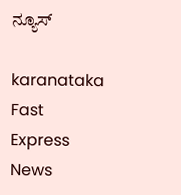ನ್ಯೂಸ್

karanataka Fast Express News